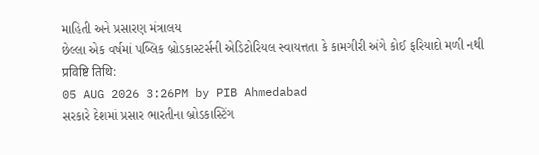માહિતી અને પ્રસારણ મંત્રાલય
છેલ્લા એક વર્ષમાં પબ્લિક બ્રોડકાસ્ટર્સની એડિટોરિયલ સ્વાયત્તતા કે કામગીરી અંગે કોઈ ફરિયાદો મળી નથી
प्रविष्टि तिथि:
05 AUG 2026 3:26PM by PIB Ahmedabad
સરકારે દેશમાં પ્રસાર ભારતીના બ્રોડકાસ્ટિંગ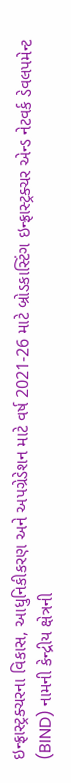ઇન્ફ્રાસ્ટ્રક્ચરના વિકાસ, આધુનિકીકરણ અને અપગ્રેડેશન માટે વર્ષ 2021-26 માટે બ્રોડકાસ્ટિંગ ઇન્ફ્રાસ્ટ્રક્ચર એન્ડ નેટવર્ક ડેવલપમેન્ટ (BIND) નામની કેન્દ્રીય ક્ષેત્રની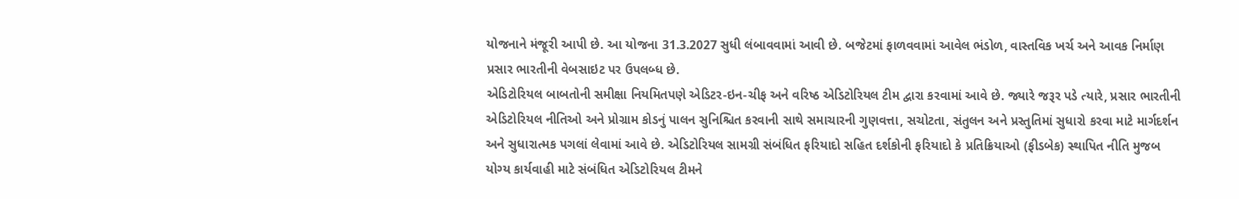યોજનાને મંજૂરી આપી છે. આ યોજના 31.3.2027 સુધી લંબાવવામાં આવી છે. બજેટમાં ફાળવવામાં આવેલ ભંડોળ, વાસ્તવિક ખર્ચ અને આવક નિર્માણ પ્રસાર ભારતીની વેબસાઇટ પર ઉપલબ્ધ છે.
એડિટોરિયલ બાબતોની સમીક્ષા નિયમિતપણે એડિટર-ઇન-ચીફ અને વરિષ્ઠ એડિટોરિયલ ટીમ દ્વારા કરવામાં આવે છે. જ્યારે જરૂર પડે ત્યારે, પ્રસાર ભારતીની એડિટોરિયલ નીતિઓ અને પ્રોગ્રામ કોડનું પાલન સુનિશ્ચિત કરવાની સાથે સમાચારની ગુણવત્તા, સચોટતા, સંતુલન અને પ્રસ્તુતિમાં સુધારો કરવા માટે માર્ગદર્શન અને સુધારાત્મક પગલાં લેવામાં આવે છે. એડિટોરિયલ સામગ્રી સંબંધિત ફરિયાદો સહિત દર્શકોની ફરિયાદો કે પ્રતિક્રિયાઓ (ફીડબેક) સ્થાપિત નીતિ મુજબ યોગ્ય કાર્યવાહી માટે સંબંધિત એડિટોરિયલ ટીમને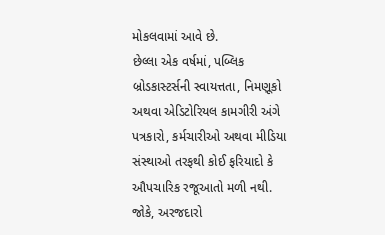મોકલવામાં આવે છે.
છેલ્લા એક વર્ષમાં, પબ્લિક બ્રોડકાસ્ટર્સની સ્વાયત્તતા, નિમણૂકો અથવા એડિટોરિયલ કામગીરી અંગે પત્રકારો, કર્મચારીઓ અથવા મીડિયા સંસ્થાઓ તરફથી કોઈ ફરિયાદો કે ઔપચારિક રજૂઆતો મળી નથી. જોકે, અરજદારો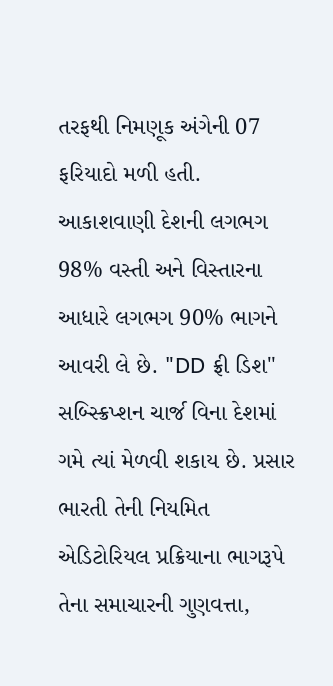તરફથી નિમણૂક અંગેની 07 ફરિયાદો મળી હતી.
આકાશવાણી દેશની લગભગ 98% વસ્તી અને વિસ્તારના આધારે લગભગ 90% ભાગને આવરી લે છે. "DD ફ્રી ડિશ" સબ્સ્ક્રિપ્શન ચાર્જ વિના દેશમાં ગમે ત્યાં મેળવી શકાય છે. પ્રસાર ભારતી તેની નિયમિત એડિટોરિયલ પ્રક્રિયાના ભાગરૂપે તેના સમાચારની ગુણવત્તા,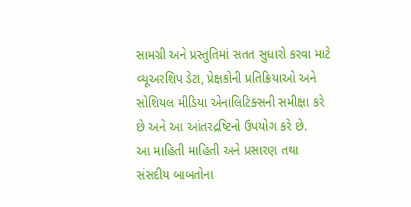સામગ્રી અને પ્રસ્તુતિમાં સતત સુધારો કરવા માટે વ્યૂઅરશિપ ડેટા, પ્રેક્ષકોની પ્રતિક્રિયાઓ અને સોશિયલ મીડિયા એનાલિટિક્સની સમીક્ષા કરે છે અને આ આંતરદ્રષ્ટિનો ઉપયોગ કરે છે.
આ માહિતી માહિતી અને પ્રસારણ તથા સંસદીય બાબતોના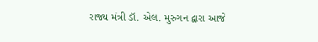રાજ્ય મંત્રી ડૉ. એલ. મુરુગન દ્વારા આજે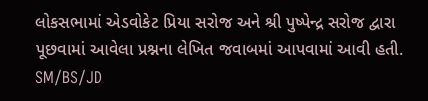લોકસભામાં એડવોકેટ પ્રિયા સરોજ અને શ્રી પુષ્પેન્દ્ર સરોજ દ્વારા પૂછવામાં આવેલા પ્રશ્નના લેખિત જવાબમાં આપવામાં આવી હતી.
SM/BS/JD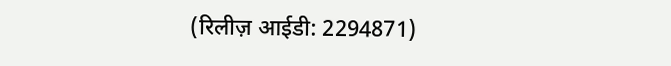(रिलीज़ आईडी: 2294871)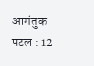आगंतुक पटल : 12